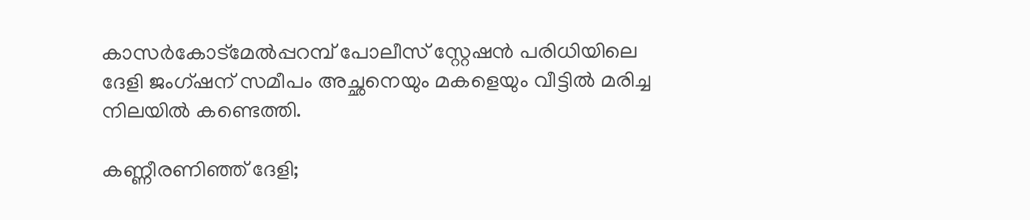കാസര്‍കോട്മേല്‍പ്പറമ്പ് പോലീസ് സ്റ്റേഷന്‍ പരിധിയിലെ ദേളി ജംഗ്ഷന് സമീപം അച്ഛനെയും മകളെയും വീട്ടില്‍ മരിച്ച നിലയില്‍ കണ്ടെത്തി.

കണ്ണീരണിഞ്ഞ് ദേളി;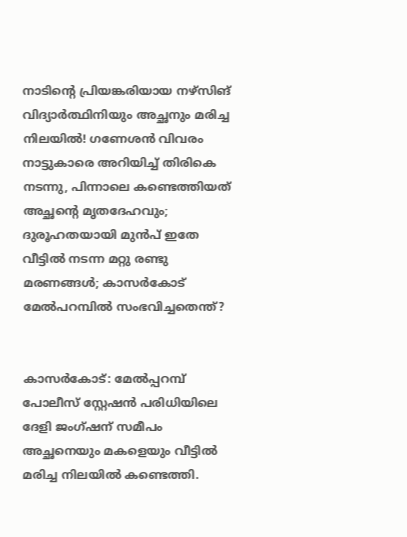നാടിന്റെ പ്രിയങ്കരിയായ നഴ്സിങ് വിദ്യാര്‍ത്ഥിനിയും അച്ഛനും മരിച്ച നിലയില്‍! ഗണേശന്‍ വിവരം നാട്ടുകാരെ അറിയിച്ച് തിരികെ നടന്നു, പിന്നാലെ കണ്ടെത്തിയത് അച്ഛന്റെ മൃതദേഹവും; ദുരൂഹതയായി മുന്‍പ് ഇതേ വീട്ടില്‍ നടന്ന മറ്റു രണ്ടു മരണങ്ങള്‍; കാസര്‍കോട് മേല്‍പറമ്പില്‍ സംഭവിച്ചതെന്ത്?


കാസര്‍കോട്: മേല്‍പ്പറമ്പ് പോലീസ് സ്റ്റേഷന്‍ പരിധിയിലെ ദേളി ജംഗ്ഷന് സമീപം അച്ഛനെയും മകളെയും വീട്ടില്‍ മരിച്ച നിലയില്‍ കണ്ടെത്തി.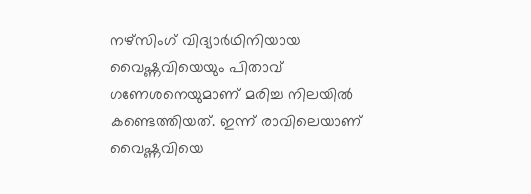നഴ്‌സിംഗ് വിദ്യാര്‍ഥിനിയായ വൈഷ്ണവിയെയും പിതാവ് ഗണേശനെയുമാണ് മരിച്ച നിലയില്‍ കണ്ടെത്തിയത്. ഇന്ന് രാവിലെയാണ് വൈഷ്ണവിയെ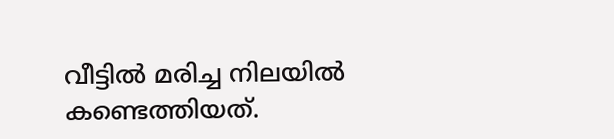വീട്ടില്‍ മരിച്ച നിലയില്‍ കണ്ടെത്തിയത്.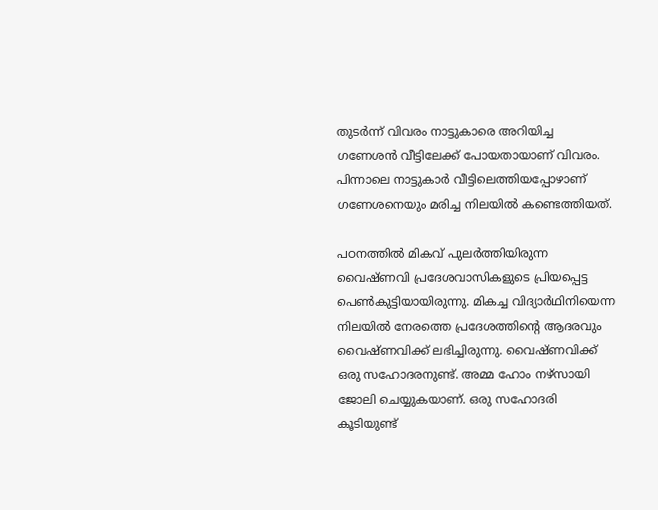തുടര്‍ന്ന് വിവരം നാട്ടുകാരെ അറിയിച്ച ഗണേശന്‍ വീട്ടിലേക്ക് പോയതായാണ് വിവരം. പിന്നാലെ നാട്ടുകാര്‍ വീട്ടിലെത്തിയപ്പോഴാണ് ഗണേശനെയും മരിച്ച നിലയില്‍ കണ്ടെത്തിയത്.

പഠനത്തില്‍ മികവ് പുലര്‍ത്തിയിരുന്ന വൈഷ്ണവി പ്രദേശവാസികളുടെ പ്രിയപ്പെട്ട പെണ്‍കുട്ടിയായിരുന്നു. മികച്ച വിദ്യാര്‍ഥിനിയെന്ന നിലയില്‍ നേരത്തെ പ്രദേശത്തിന്റെ ആദരവും വൈഷ്ണവിക്ക് ലഭിച്ചിരുന്നു. വൈഷ്ണവിക്ക് ഒരു സഹോദരനുണ്ട്. അമ്മ ഹോം നഴ്‌സായി ജോലി ചെയ്യുകയാണ്. ഒരു സഹോദരി കൂടിയുണ്ട്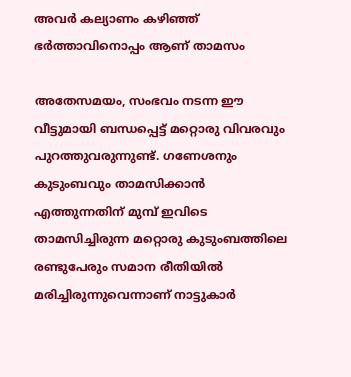അവര്‍ കല്യാണം കഴിഞ്ഞ് ഭര്‍ത്താവിനൊപ്പം ആണ് താമസം

അതേസമയം, സംഭവം നടന്ന ഈ വീട്ടുമായി ബന്ധപ്പെട്ട് മറ്റൊരു വിവരവും പുറത്തുവരുന്നുണ്ട്. ഗണേശനും കുടുംബവും താമസിക്കാന്‍ എത്തുന്നതിന് മുമ്പ് ഇവിടെ താമസിച്ചിരുന്ന മറ്റൊരു കുടുംബത്തിലെ രണ്ടുപേരും സമാന രീതിയില്‍ മരിച്ചിരുന്നുവെന്നാണ് നാട്ടുകാര്‍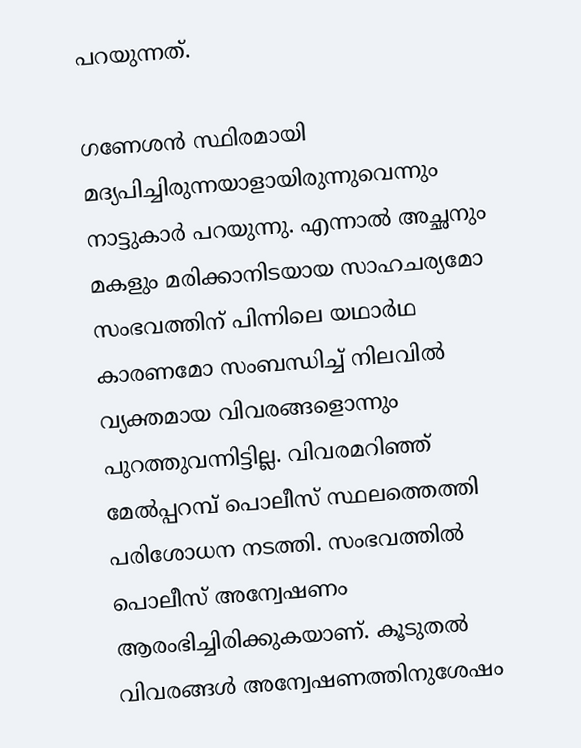പറയുന്നത്.

ഗണേശന്‍ സ്ഥിരമായി മദ്യപിച്ചിരുന്നയാളായിരുന്നുവെന്നും നാട്ടുകാര്‍ പറയുന്നു. എന്നാല്‍ അച്ഛനും മകളും മരിക്കാനിടയായ സാഹചര്യമോ സംഭവത്തിന് പിന്നിലെ യഥാര്‍ഥ കാരണമോ സംബന്ധിച്ച് നിലവില്‍ വ്യക്തമായ വിവരങ്ങളൊന്നും പുറത്തുവന്നിട്ടില്ല. വിവരമറിഞ്ഞ് മേല്‍പ്പറമ്പ് പൊലീസ് സ്ഥലത്തെത്തി പരിശോധന നടത്തി. സംഭവത്തില്‍ പൊലീസ് അന്വേഷണം ആരംഭിച്ചിരിക്കുകയാണ്. കൂടുതല്‍ വിവരങ്ങള്‍ അന്വേഷണത്തിനുശേഷം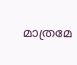മാത്രമേ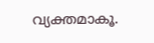വ്യക്തമാകൂ.